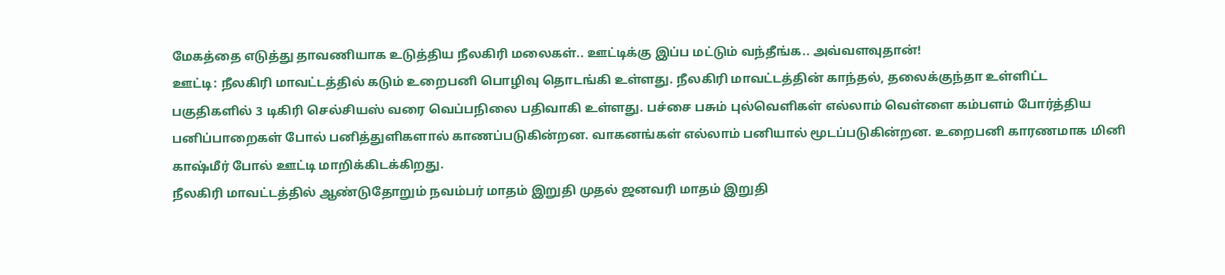மேகத்தை எடுத்து தாவணியாக உடுத்திய நீலகிரி மலைகள்.. ஊட்டிக்கு இப்ப மட்டும் வந்தீங்க.. அவ்வளவுதான்!
ஊட்டி: நீலகிரி மாவட்டத்தில் கடும் உறைபனி பொழிவு தொடங்கி உள்ளது. நீலகிரி மாவட்டத்தின் காந்தல், தலைக்குந்தா உள்ளிட்ட பகுதிகளில் 3 டிகிரி செல்சியஸ் வரை வெப்பநிலை பதிவாகி உள்ளது. பச்சை பசும் புல்வெளிகள் எல்லாம் வெள்ளை கம்பளம் போர்த்திய பனிப்பாறைகள் போல் பனித்துளிகளால் காணப்படுகின்றன. வாகனங்கள் எல்லாம் பனியால் மூடப்படுகின்றன. உறைபனி காரணமாக மினி காஷ்மீர் போல் ஊட்டி மாறிக்கிடக்கிறது.
நீலகிரி மாவட்டத்தில் ஆண்டுதோறும் நவம்பர் மாதம் இறுதி முதல் ஜனவரி மாதம் இறுதி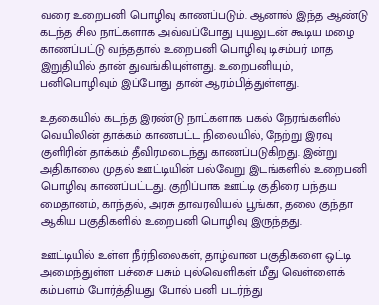வரை உறைபனி பொழிவு காணப்படும். ஆனால் இந்த ஆண்டு கடந்த சில நாட்களாக அவ்வப்போது புயலுடன் கூடிய மழை காணப்பட்டு வந்ததால் உறைபனி பொழிவு டிசம்பர் மாத இறுதியில் தான் துவங்கியுள்ளது. உறைபனியும், பனிபொழிவும் இப்போது தான் ஆரம்பித்துள்ளது.

உதகையில் கடந்த இரண்டு நாட்களாக பகல் நேரங்களில் வெயிலின் தாக்கம் காணபட்ட நிலையில், நேற்று இரவு குளிரின் தாக்கம் தீவிரமடைந்து காணப்படுகிறது. இன்று அதிகாலை முதல் ஊட்டியின் பல்வேறு இடங்களில் உறைபனி பொழிவு காணப்பட்டது. குறிப்பாக ஊட்டி குதிரை பந்தய மைதானம், காந்தல், அரசு தாவரவியல் பூங்கா, தலை குந்தா ஆகிய பகுதிகளில் உறைபனி பொழிவு இருந்தது.

ஊட்டியில் உள்ள நீர்நிலைகள், தாழ்வான பகுதிகளை ஒட்டி அமைந்துள்ள பச்சை பசும் புல்வெளிகள் மீது வெள்ளைக் கம்பளம் போர்த்தியது போல் பனி படர்ந்து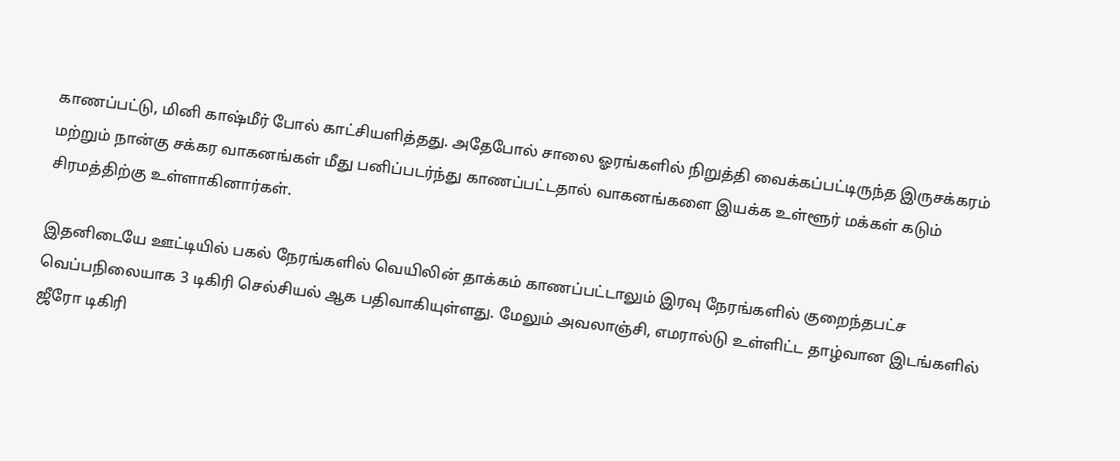காணப்பட்டு, மினி காஷ்மீர் போல் காட்சியளித்தது. அதேபோல் சாலை ஓரங்களில் நிறுத்தி வைக்கப்பட்டிருந்த இருசக்கரம் மற்றும் நான்கு சக்கர வாகனங்கள் மீது பனிப்படர்ந்து காணப்பட்டதால் வாகனங்களை இயக்க உள்ளூர் மக்கள் கடும் சிரமத்திற்கு உள்ளாகினார்கள்.

இதனிடையே ஊட்டியில் பகல் நேரங்களில் வெயிலின் தாக்கம் காணப்பட்டாலும் இரவு நேரங்களில் குறைந்தபட்ச வெப்பநிலையாக 3 டிகிரி செல்சியல் ஆக பதிவாகியுள்ளது. மேலும் அவலாஞ்சி, எமரால்டு உள்ளிட்ட தாழ்வான இடங்களில் ஜீரோ டிகிரி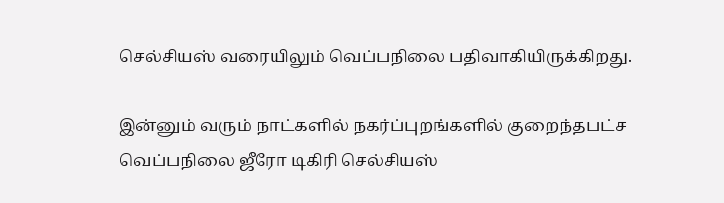செல்சியஸ் வரையிலும் வெப்பநிலை பதிவாகியிருக்கிறது.

இன்னும் வரும் நாட்களில் நகர்ப்புறங்களில் குறைந்தபட்ச வெப்பநிலை ஜீரோ டிகிரி செல்சியஸ்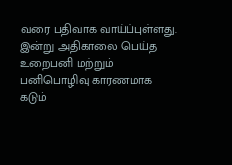வரை பதிவாக வாய்ப்புள்ளது. இன்று அதிகாலை பெய்த உறைபனி மற்றும் பனிபொழிவு காரணமாக கடும்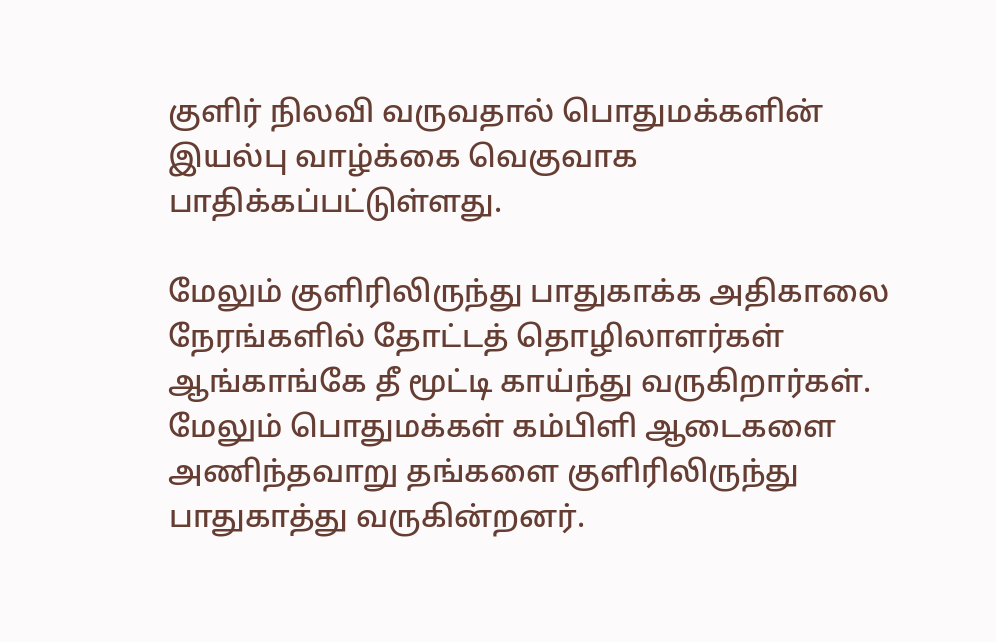குளிர் நிலவி வருவதால் பொதுமக்களின் இயல்பு வாழ்க்கை வெகுவாக பாதிக்கப்பட்டுள்ளது.

மேலும் குளிரிலிருந்து பாதுகாக்க அதிகாலை நேரங்களில் தோட்டத் தொழிலாளர்கள் ஆங்காங்கே தீ மூட்டி காய்ந்து வருகிறார்கள். மேலும் பொதுமக்கள் கம்பிளி ஆடைகளை அணிந்தவாறு தங்களை குளிரிலிருந்து பாதுகாத்து வருகின்றனர்.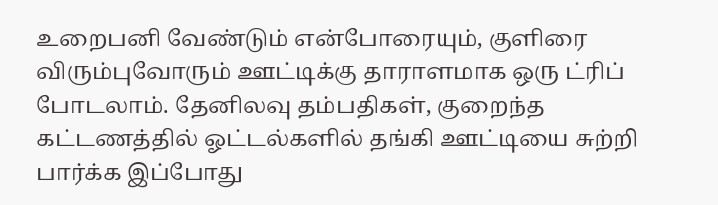உறைபனி வேண்டும் என்போரையும், குளிரை விரும்புவோரும் ஊட்டிக்கு தாராளமாக ஒரு ட்ரிப் போடலாம். தேனிலவு தம்பதிகள், குறைந்த கட்டணத்தில் ஓட்டல்களில் தங்கி ஊட்டியை சுற்றி பார்க்க இப்போது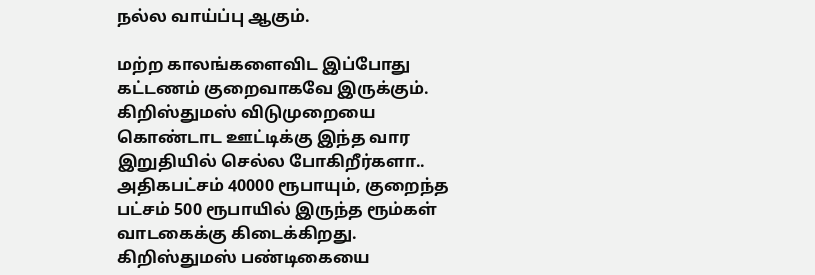நல்ல வாய்ப்பு ஆகும்.

மற்ற காலங்களைவிட இப்போது கட்டணம் குறைவாகவே இருக்கும். கிறிஸ்துமஸ் விடுமுறையை கொண்டாட ஊட்டிக்கு இந்த வார இறுதியில் செல்ல போகிறீர்களா.. அதிகபட்சம் 40000 ரூபாயும், குறைந்த பட்சம் 500 ரூபாயில் இருந்த ரூம்கள் வாடகைக்கு கிடைக்கிறது. கிறிஸ்துமஸ் பண்டிகையை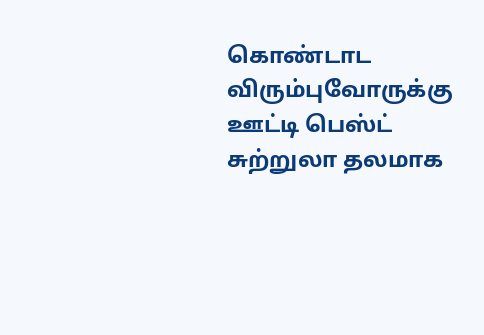கொண்டாட விரும்புவோருக்கு ஊட்டி பெஸ்ட் சுற்றுலா தலமாக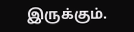இருக்கும்.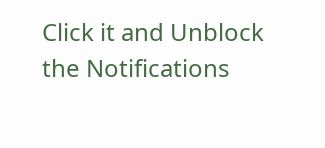Click it and Unblock the Notifications